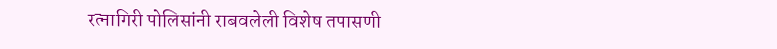रत्नागिरी पोलिसांनी राबवलेली विशेष तपासणी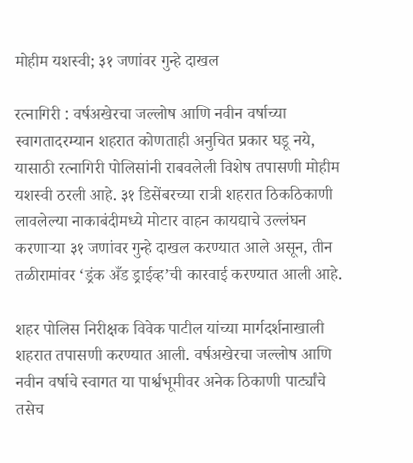मोहीम यशस्वी; ३१ जणांवर गुन्हे दाखल

रत्नागिरी : वर्षअखेरचा जल्लोष आणि नवीन वर्षाच्या स्वागतादरम्यान शहरात कोणताही अनुचित प्रकार घडू नये, यासाठी रत्नागिरी पोलिसांनी राबवलेली विशेष तपासणी मोहीम यशस्वी ठरली आहे. ३१ डिसेंबरच्या रात्री शहरात ठिकठिकाणी लावलेल्या नाकाबंदीमध्ये मोटार वाहन कायद्याचे उल्लंघन करणाऱ्या ३१ जणांवर गुन्हे दाखल करण्यात आले असून, तीन तळीरामांवर ‘ड्रंक अँड ड्राईव्ह’ची कारवाई करण्यात आली आहे.

शहर पोलिस निरीक्षक विवेक पाटील यांच्या मार्गदर्शनाखाली शहरात तपासणी करण्यात आली. वर्षअखेरचा जल्लोष आणि नवीन वर्षाचे स्वागत या पार्श्वभूमीवर अनेक ठिकाणी पार्ट्यांचे तसेच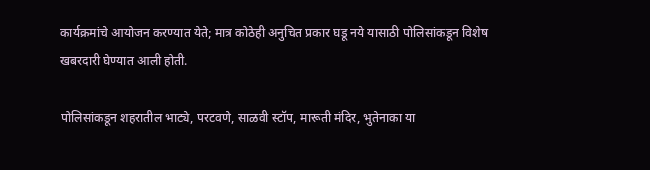कार्यक्रमांचे आयोजन करण्यात येते; मात्र कोठेही अनुचित प्रकार घडू नये यासाठी पोलिसांकडून विशेष खबरदारी घेण्यात आली होती.

पोलिसांकडून शहरातील भाट्ये, परटवणे, साळवी स्टॉप, मारूती मंदिर, भुतेनाका या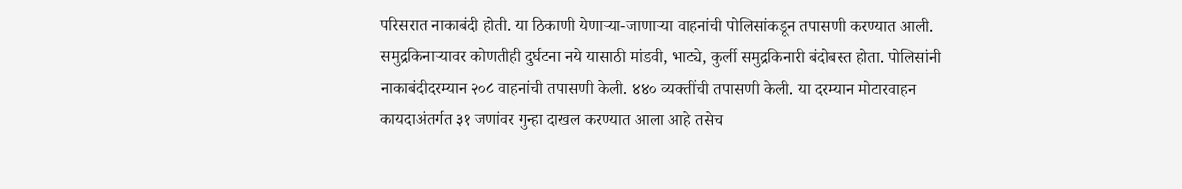परिसरात नाकाबंदी होती. या ठिकाणी येणाऱ्या-जाणाऱ्या वाहनांची पोलिसांकडून तपासणी करण्यात आली. समुद्रकिनाऱ्यावर कोणतीही दुर्घटना नये यासाठी मांडवी, भाट्ये, कुर्ली समुद्रकिनारी बंदोबस्त होता. पोलिसांनी नाकाबंदीदरम्यान २०८ वाहनांची तपासणी केली. ४४० व्यक्तींची तपासणी केली. या दरम्यान मोटारवाहन कायदाअंतर्गत ३१ जणांवर गुन्हा दाखल करण्यात आला आहे तसेच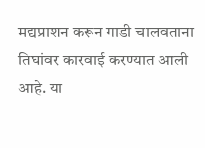मद्यप्राशन करून गाडी चालवताना तिघांवर कारवाई करण्यात आली आहे. या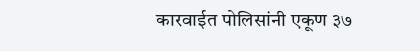कारवाईत पोलिसांनी एकूण ३७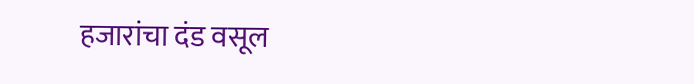हजारांचा दंड वसूल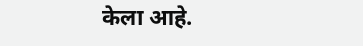केला आहे.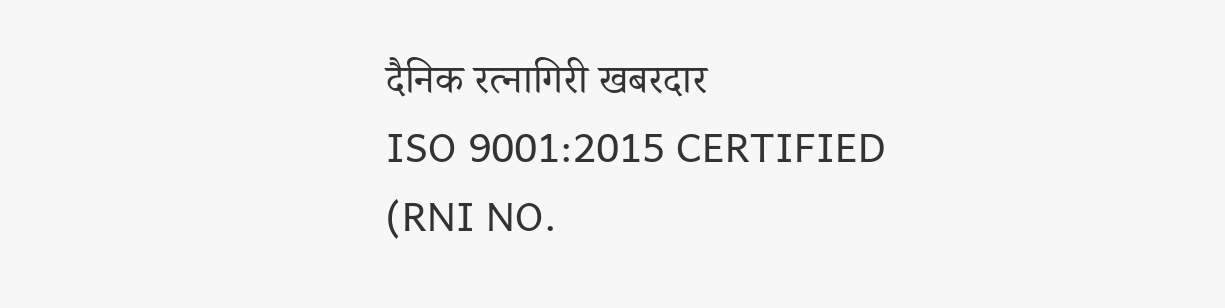दैनिक रत्नागिरी खबरदार
ISO 9001:2015 CERTIFIED
(RNI NO.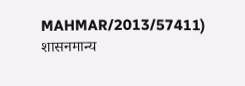MAHMAR/2013/57411)
शासनमान्य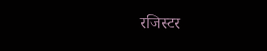रजिस्टर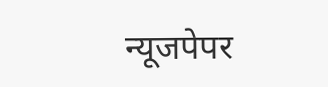न्यूजपेपर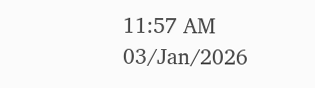11:57 AM 03/Jan/2026